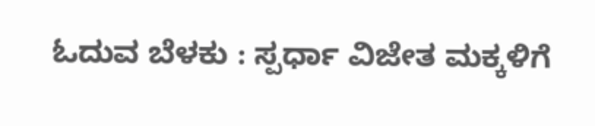ಓದುವ ಬೆಳಕು : ಸ್ಪರ್ಧಾ ವಿಜೇತ ಮಕ್ಕಳಿಗೆ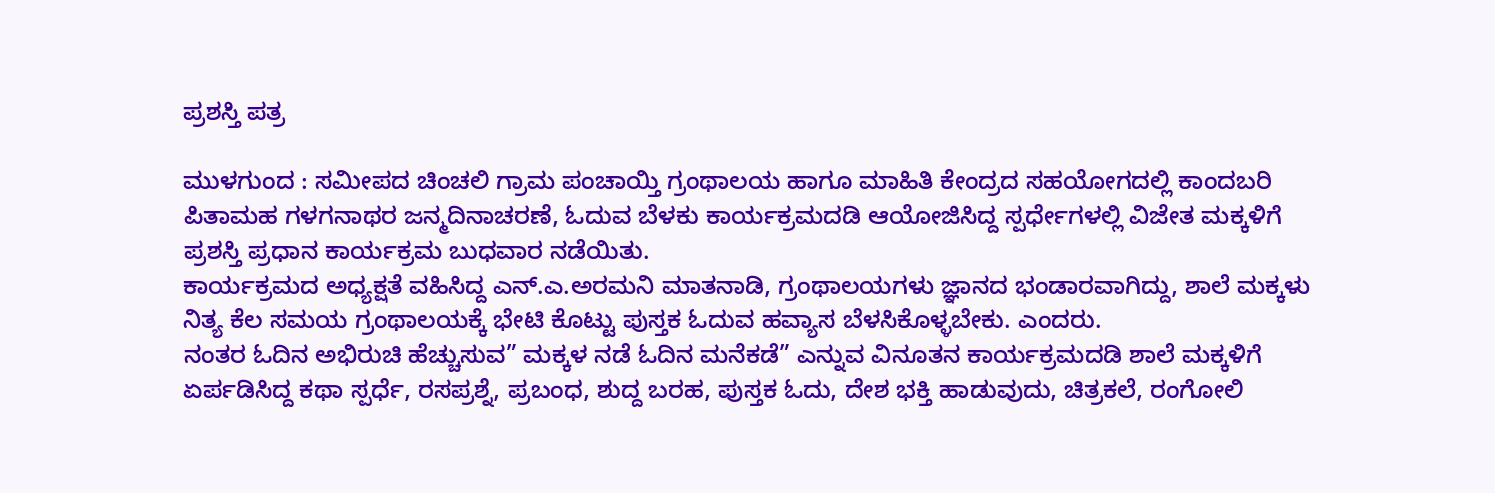ಪ್ರಶಸ್ತಿ ಪತ್ರ

ಮುಳಗುಂದ : ಸಮೀಪದ ಚಿಂಚಲಿ ಗ್ರಾಮ ಪಂಚಾಯ್ತಿ ಗ್ರಂಥಾಲಯ ಹಾಗೂ ಮಾಹಿತಿ ಕೇಂದ್ರದ ಸಹಯೋಗದಲ್ಲಿ ಕಾಂದಬರಿ ಪಿತಾಮಹ ಗಳಗನಾಥರ ಜನ್ಮದಿನಾಚರಣೆ, ಓದುವ ಬೆಳಕು ಕಾರ್ಯಕ್ರಮದಡಿ ಆಯೋಜಿಸಿದ್ದ ಸ್ಪರ್ಧೇಗಳಲ್ಲಿ ವಿಜೇತ ಮಕ್ಕಳಿಗೆ ಪ್ರಶಸ್ತಿ ಪ್ರಧಾನ ಕಾರ್ಯಕ್ರಮ ಬುಧವಾರ ನಡೆಯಿತು.
ಕಾರ್ಯಕ್ರಮದ ಅಧ್ಯಕ್ಷತೆ ವಹಿಸಿದ್ದ ಎನ್.ಎ.ಅರಮನಿ ಮಾತನಾಡಿ, ಗ್ರಂಥಾಲಯಗಳು ಜ್ಞಾನದ ಭಂಡಾರವಾಗಿದ್ದು, ಶಾಲೆ ಮಕ್ಕಳು ನಿತ್ಯ ಕೆಲ ಸಮಯ ಗ್ರಂಥಾಲಯಕ್ಕೆ ಭೇಟಿ ಕೊಟ್ಟು ಪುಸ್ತಕ ಓದುವ ಹವ್ಯಾಸ ಬೆಳಸಿಕೊಳ್ಳಬೇಕು. ಎಂದರು.
ನಂತರ ಓದಿನ ಅಭಿರುಚಿ ಹೆಚ್ಚುಸುವ” ಮಕ್ಕಳ ನಡೆ ಓದಿನ ಮನೆಕಡೆ” ಎನ್ನುವ ವಿನೂತನ ಕಾರ್ಯಕ್ರಮದಡಿ ಶಾಲೆ ಮಕ್ಕಳಿಗೆ ಏರ್ಪಡಿಸಿದ್ದ ಕಥಾ ಸ್ಪರ್ಧೆ, ರಸಪ್ರಶ್ನೆ, ಪ್ರಬಂಧ, ಶುದ್ದ ಬರಹ, ಪುಸ್ತಕ ಓದು, ದೇಶ ಭಕ್ತಿ ಹಾಡುವುದು, ಚಿತ್ರಕಲೆ, ರಂಗೋಲಿ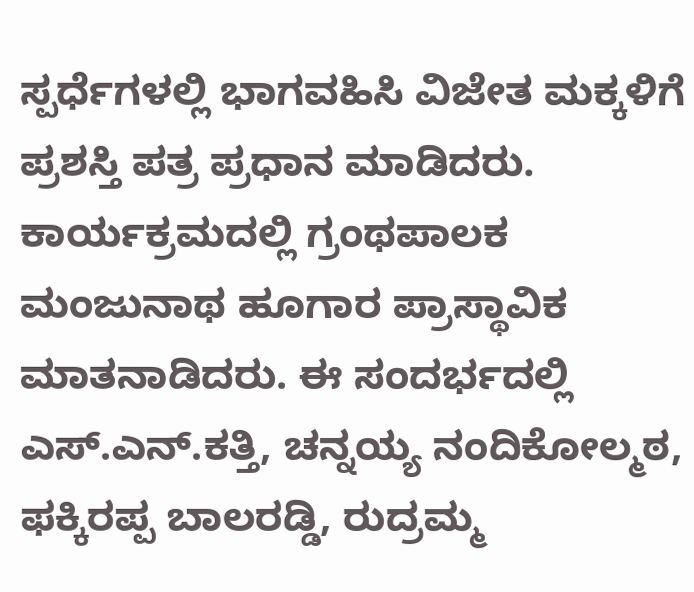ಸ್ಪರ್ಧೆಗಳಲ್ಲಿ ಭಾಗವಹಿಸಿ ವಿಜೇತ ಮಕ್ಕಳಿಗೆ ಪ್ರಶಸ್ತಿ ಪತ್ರ ಪ್ರಧಾನ ಮಾಡಿದರು.
ಕಾರ್ಯಕ್ರಮದಲ್ಲಿ ಗ್ರಂಥಪಾಲಕ ಮಂಜುನಾಥ ಹೂಗಾರ ಪ್ರಾಸ್ಥಾವಿಕ ಮಾತನಾಡಿದರು. ಈ ಸಂದರ್ಭದಲ್ಲಿ ಎಸ್.ಎನ್.ಕತ್ತಿ, ಚನ್ನಯ್ಯ ನಂದಿಕೋಲ್ಮಠ, ಫಕ್ಕಿರಪ್ಪ ಬಾಲರಡ್ಡಿ, ರುದ್ರಮ್ಮ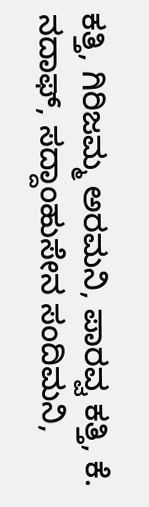ಕತ್ತಿ, ಗಿರಿಜಮ್ಮ ಅರಮನಿ, ಪಾರವ್ವ ಕತ್ತಿ, ಕೆ. ನದಾಫ್, ಸದ್ದಾಂಹುಸೇನ ಸಂದಿಮನಿ,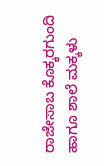ರಾಜೇಸಾಬ ಕೊಕ್ಕರಗುಂದಿ ಹಾಗೂ ಶಾಲೆ ಮಕ್ಕಳು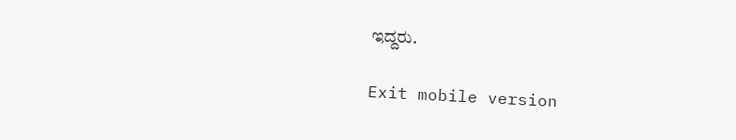ಇದ್ದರು.

Exit mobile version